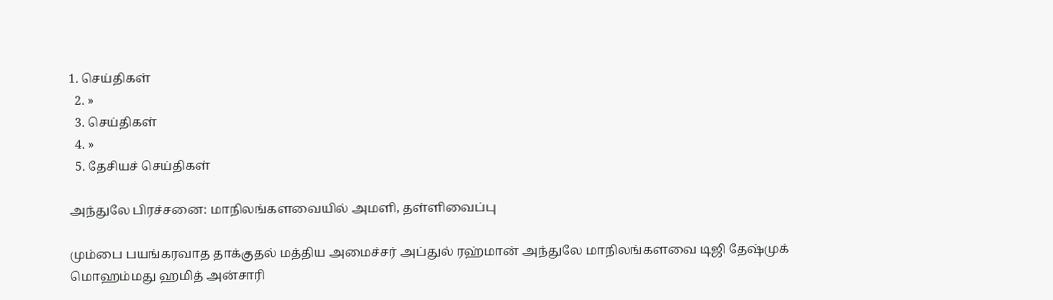1. செய்திகள்
  2. »
  3. செய்திகள்
  4. »
  5. தேசியச் செய்திகள்

அந்துலே பிரச்சனை: மாநிலங்களவையில் அமளி, தள்ளிவைப்பு

மும்பை பயங்கரவாத தாக்குதல் மத்திய அமைச்சர் அப்துல் ரஹ்மான் அந்துலே மாநிலங்களவை டிஜி தேஷ்முக் மொஹம்மது ஹமித் அன்சாரி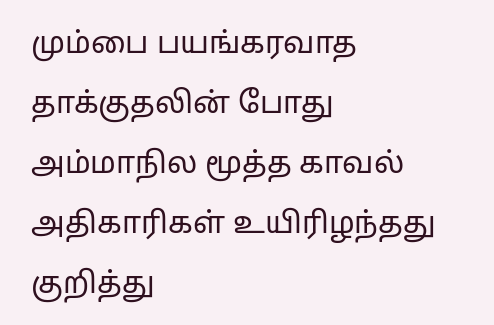மும்பை பயங்கரவாத தாக்குதலின் போது அம்மாநில மூத்த காவல் அதிகாரிகள் உயிரிழந்தது குறித்து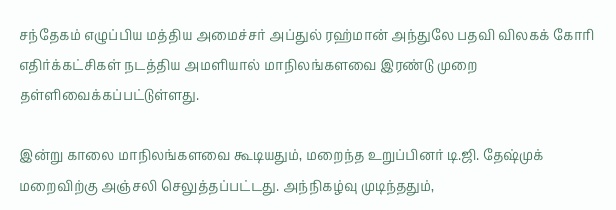சந்தேகம் எழுப்பிய மத்திய அமைச்சர் அப்துல் ரஹ்மான் அந்துலே பதவி விலகக் கோரி எதிர்க்கட்சிகள் நடத்திய அமளியால் மாநிலங்களவை இரண்டு முறை தள்ளிவைக்கப்பட்டுள்ளது.

இன்று காலை மாநிலங்களவை கூடியதும், மறைந்த உறுப்பினர் டி.ஜி. தேஷ்முக் மறைவிற்கு அஞ்சலி செலுத்தப்பட்டது. அந்நிகழ்வு முடிந்ததும்,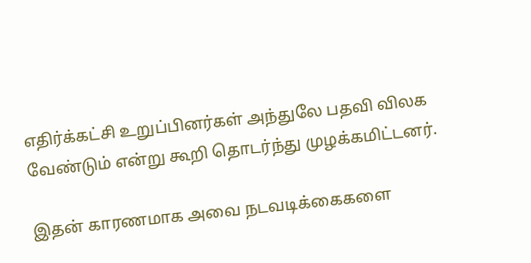எதிர்க்கட்சி உறுப்பினர்கள் அந்துலே பதவி விலக வேண்டும் என்று கூறி தொடர்ந்து முழக்கமிட்டனர்.

இதன் காரணமாக அவை நடவடிக்கைகளை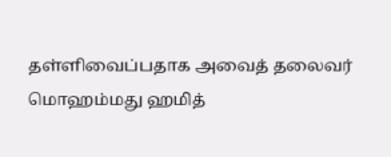தள்ளிவைப்பதாக அவைத் தலைவர் மொஹம்மது ஹமித்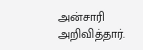அன்சாரி அறிவித்தார்.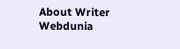About Writer
Webdunia